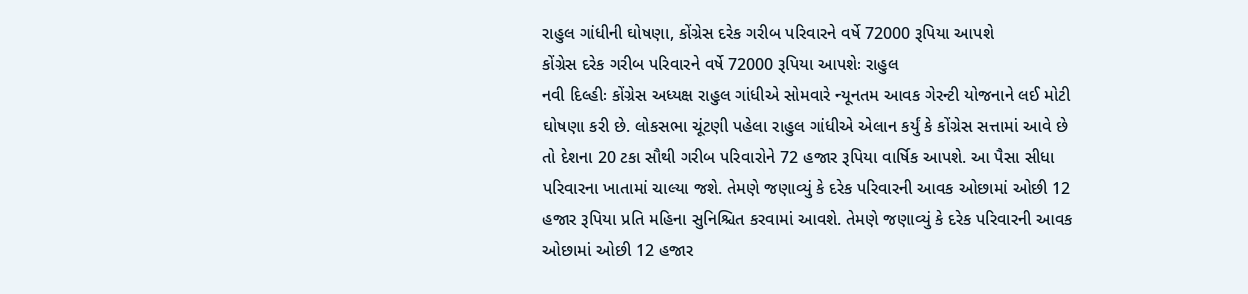રાહુલ ગાંધીની ઘોષણા, કોંગ્રેસ દરેક ગરીબ પરિવારને વર્ષે 72000 રૂપિયા આપશે
કોંગ્રેસ દરેક ગરીબ પરિવારને વર્ષે 72000 રૂપિયા આપશેઃ રાહુલ
નવી દિલ્હીઃ કોંગ્રેસ અધ્યક્ષ રાહુલ ગાંધીએ સોમવારે ન્યૂનતમ આવક ગેરન્ટી યોજનાને લઈ મોટી ઘોષણા કરી છે. લોકસભા ચૂંટણી પહેલા રાહુલ ગાંધીએ એલાન કર્યું કે કોંગ્રેસ સત્તામાં આવે છે તો દેશના 20 ટકા સૌથી ગરીબ પરિવારોને 72 હજાર રૂપિયા વાર્ષિક આપશે. આ પૈસા સીધા પરિવારના ખાતામાં ચાલ્યા જશે. તેમણે જણાવ્યું કે દરેક પરિવારની આવક ઓછામાં ઓછી 12 હજાર રૂપિયા પ્રતિ મહિના સુનિશ્ચિત કરવામાં આવશે. તેમણે જણાવ્યું કે દરેક પરિવારની આવક ઓછામાં ઓછી 12 હજાર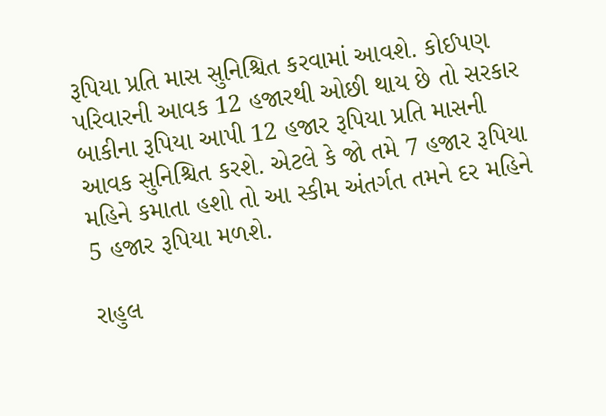રૂપિયા પ્રતિ માસ સુનિશ્ચિત કરવામાં આવશે. કોઈપણ પરિવારની આવક 12 હજારથી ઓછી થાય છે તો સરકાર બાકીના રૂપિયા આપી 12 હજાર રૂપિયા પ્રતિ માસની આવક સુનિશ્ચિત કરશે. એટલે કે જો તમે 7 હજાર રૂપિયા મહિને કમાતા હશો તો આ સ્કીમ અંતર્ગત તમને દર મહિને 5 હજાર રૂપિયા મળશે.

રાહુલ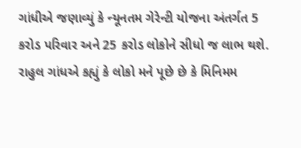ગાંધીએ જણાવ્યું કે ન્યૂનતમ ગેરેન્ટી યોજના અંતર્ગત 5 કરોડ પરિવાર અને 25 કરોડ લોકોને સીધો જ લાભ થશે. રાહુલ ગાંધએ કહ્યું કે લોકો મને પૂછે છે કે મિનિમમ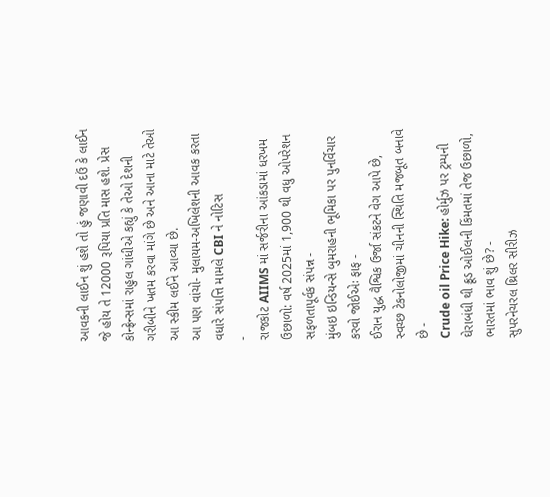આવકની લાઈન શું હશે તો હું જણાવી દઉં કે લાઈન જે હોય તે 12000 રૂપિયા પ્રતિ માસ હશે. પ્રેસ કોન્ફ્રેન્સમાં રાહુલ ગાંધીએ કહ્યું કે તેઓ દેશની ગરીબીને ખતમ કરવા માંગે છે અને આના માટે તેઓ આ સ્કીમ લઈને આવ્યા છે.
આ પણ વાંચો- મુલાયમ-અખિલેશની આવક કરતા વધારે સંપત્તિ મામલે CBI ને નોટિસ
-
રાજકોટ AIIMS માં સર્જરીના આંકડામાં ધરખમ ઉછાળો: વર્ષ 2025માં 1,900 થી વધુ ઓપરેશન સફળતાપૂર્વક સંપન્ન -
મુંબઇ ઇન્ડિયન્સે બુમરાહની ભૂમિકા પર પુનર્વિચાર કરવો જોઈએઃ ફાફ -
ઈરાન યુદ્ધ વૈશ્વિક ઉર્જા સંકટને વેગ આપે છે, સ્વચ્છ ટેકનોલોજીમાં ચીનની સ્થિતિ મજબૂત બનાવે છે -
Crude oil Price Hike: હોર્મુઝ પર ટ્રમ્પની ઘેરાબંધી થી ક્રૂડ ઓઈલની કિંમતમાં તેજ ઉછાળો, ભારતમાં ભાવ શું છે? -
સુપરનેચરલ થ્રિલર સીરીઝ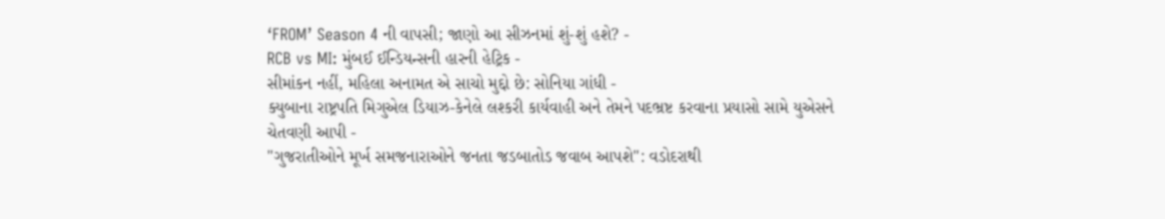‘FROM’ Season 4 ની વાપસી; જાણો આ સીઝનમાં શું-શું હશે? -
RCB vs MI: મુંબઈ ઈન્ડિયન્સની હારની હેટ્રિક -
સીમાંકન નહીં, મહિલા અનામત એ સાચો મુદ્દો છે: સોનિયા ગાંધી -
ક્યુબાના રાષ્ટ્રપતિ મિગુએલ ડિયાઝ-કેનેલે લશ્કરી કાર્યવાહી અને તેમને પદભ્રષ્ટ કરવાના પ્રયાસો સામે યુએસને ચેતવણી આપી -
"ગુજરાતીઓને મૂર્ખ સમજનારાઓને જનતા જડબાતોડ જવાબ આપશે": વડોદરાથી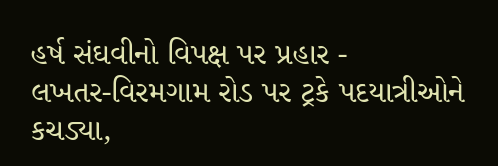હર્ષ સંઘવીનો વિપક્ષ પર પ્રહાર -
લખતર-વિરમગામ રોડ પર ટ્રકે પદયાત્રીઓને કચડ્યા,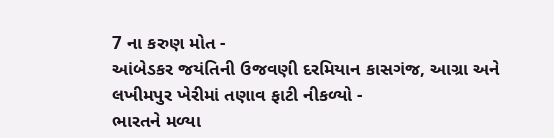7 ના કરુણ મોત -
આંબેડકર જયંતિની ઉજવણી દરમિયાન કાસગંજ, આગ્રા અને લખીમપુર ખેરીમાં તણાવ ફાટી નીકળ્યો -
ભારતને મળ્યા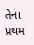તેના પ્રથમ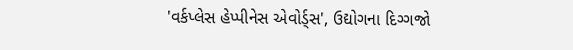'વર્કપ્લેસ હેપ્પીનેસ એવોર્ડ્સ', ઉદ્યોગના દિગ્ગજો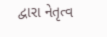દ્વારા નેતૃત્વ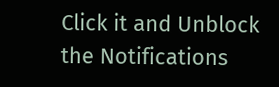Click it and Unblock the Notifications